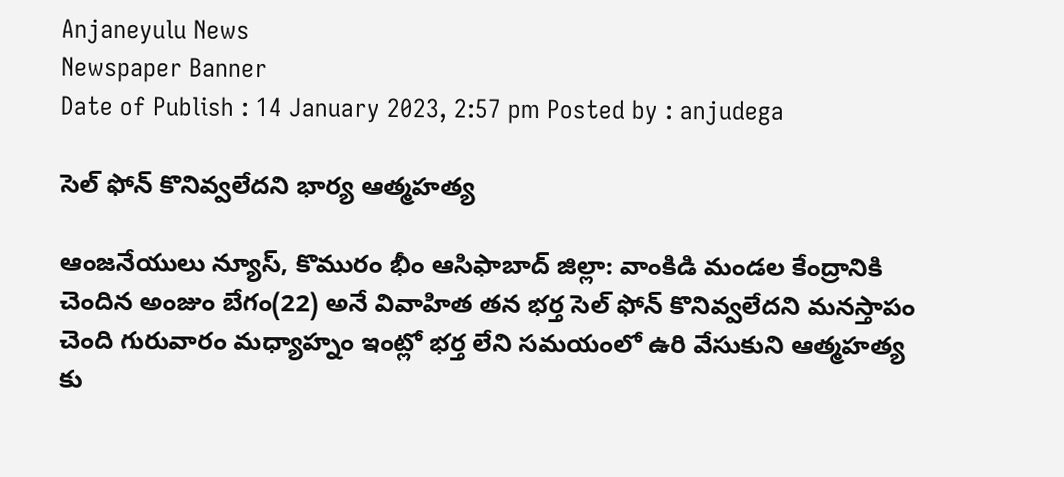Anjaneyulu News
Newspaper Banner
Date of Publish : 14 January 2023, 2:57 pm Posted by : anjudega

సెల్ ఫోన్ కొనివ్వలేదని భార్య ఆత్మహత్య

ఆంజనేయులు న్యూస్, కొమురం భీం ఆసిఫాబాద్ జిల్లా: వాంకిడి మండల కేంద్రానికి చెందిన అంజుం బేగం(22) అనే వివాహిత తన భర్త సెల్ ఫోన్ కొనివ్వలేదని మనస్తాపం చెంది గురువారం మధ్యాహ్నం ఇంట్లో భర్త లేని సమయంలో ఉరి వేసుకుని ఆత్మహత్య కు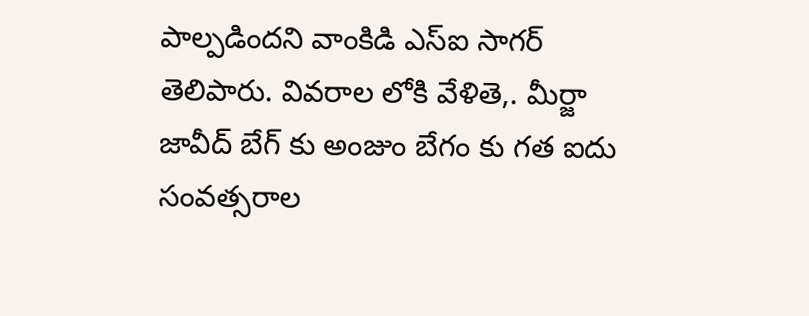పాల్పడిందని వాంకిడి ఎస్ఐ సాగర్ తెలిపారు. వివరాల లోకి వేళితె,. మీర్జా జావీద్ బేగ్ కు అంజుం బేగం కు గత ఐదు సంవత్సరాల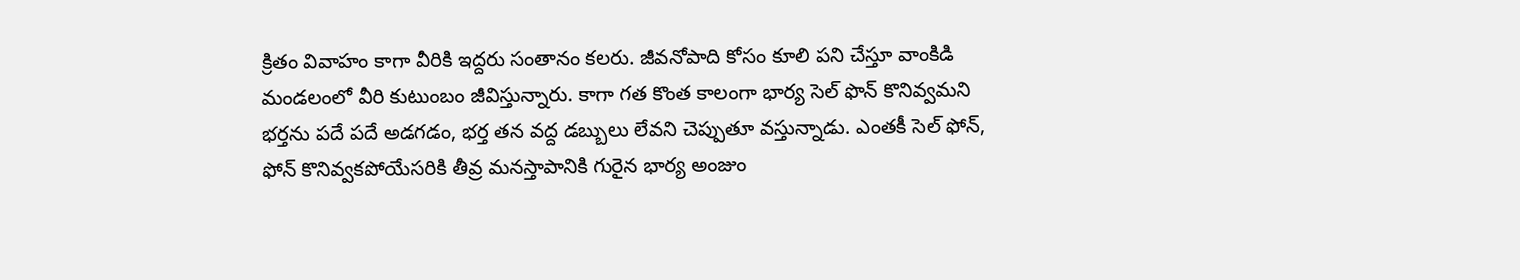క్రితం వివాహం కాగా వీరికి ఇద్దరు సంతానం కలరు. జీవనోపాది కోసం కూలి పని చేస్తూ వాంకిడి మండలంలో వీరి కుటుంబం జీవిస్తున్నారు. కాగా గత కొంత కాలంగా భార్య సెల్ ఫొన్ కొనివ్వమని భర్తను పదే పదే అడగడం, భర్త తన వద్ద డబ్బులు లేవని చెప్పుతూ వస్తున్నాడు. ఎంతకీ సెల్ ఫోన్, ఫోన్ కొనివ్వకపోయేసరికి తీవ్ర మనస్తాపానికి గురైన భార్య అంజుం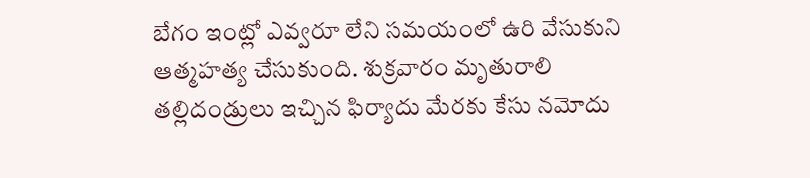బేగం ఇంట్లో ఎవ్వరూ లేని సమయంలో ఉరి వేసుకుని ఆత్మహత్య చేసుకుంది. శుక్రవారం మృతురాలి తల్లిదండ్రులు ఇచ్చిన ఫిర్యాదు మేరకు కేసు నమోదు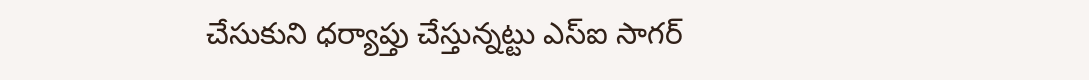చేసుకుని ధర్యాప్తు చేస్తున్నట్టు ఎస్ఐ సాగర్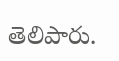తెలిపారు.